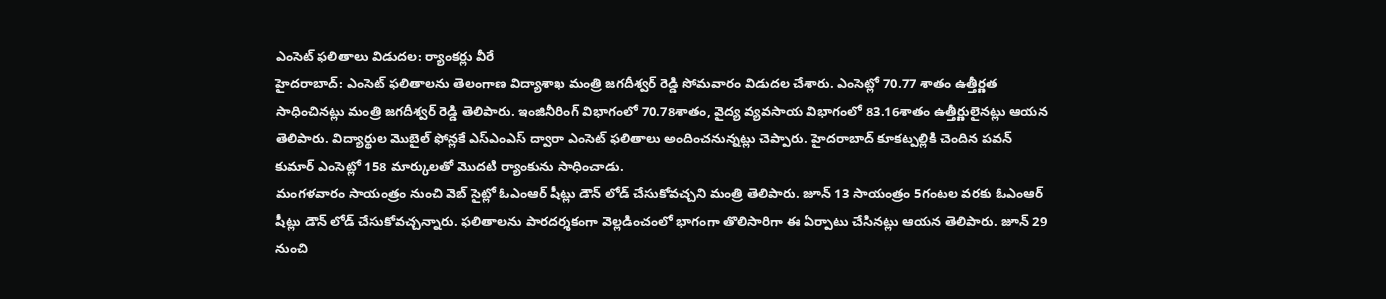ఎంసెట్ ఫలితాలు విడుదల: ర్యాంకర్లు వీరే
హైదరాబాద్: ఎంసెట్ ఫలితాలను తెలంగాణ విద్యాశాఖ మంత్రి జగదీశ్వర్ రెడ్డి సోమవారం విడుదల చేశారు. ఎంసెట్లో 70.77 శాతం ఉత్తీర్ణత సాధించినట్లు మంత్రి జగదీశ్వర్ రెడ్డి తెలిపారు. ఇంజినీరింగ్ విభాగంలో 70.78శాతం, వైద్య వ్యవసాయ విభాగంలో 83.16శాతం ఉత్తీర్ణులైనట్లు ఆయన తెలిపారు. విద్యార్థుల మొబైల్ ఫోన్లకే ఎస్ఎంఎస్ ద్వారా ఎంసెట్ ఫలితాలు అందించనున్నట్లు చెప్పారు. హైదరాబాద్ కూకట్పల్లికి చెందిన పవన్ కుమార్ ఎంసెట్లో 158 మార్కులతో మొదటి ర్యాంకును సాధించాడు.
మంగళవారం సాయంత్రం నుంచి వెబ్ సైట్లో ఓఎంఆర్ షీట్లు డౌన్ లోడ్ చేసుకోవచ్చని మంత్రి తెలిపారు. జూన్ 13 సాయంత్రం 5గంటల వరకు ఓఎంఆర్ షీట్లు డౌన్ లోడ్ చేసుకోవచ్చన్నారు. ఫలితాలను పారదర్శకంగా వెల్లడించంలో భాగంగా తొలిసారిగా ఈ ఏర్పాటు చేసినట్లు ఆయన తెలిపారు. జూన్ 29 నుంచి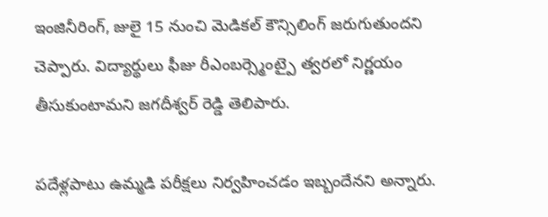ఇంజినీరింగ్, జులై 15 నుంచి మెడికల్ కౌన్సిలింగ్ జరుగుతుందని చెప్పారు. విద్యార్థులు ఫీజు రీఎంబర్స్మెంట్పై త్వరలో నిర్ణయం తీసుకుంటామని జగదీశ్వర్ రెడ్డి తెలిపారు.

పదేళ్లపాటు ఉమ్మడి పరీక్షలు నిర్వహించడం ఇబ్బందేనని అన్నారు.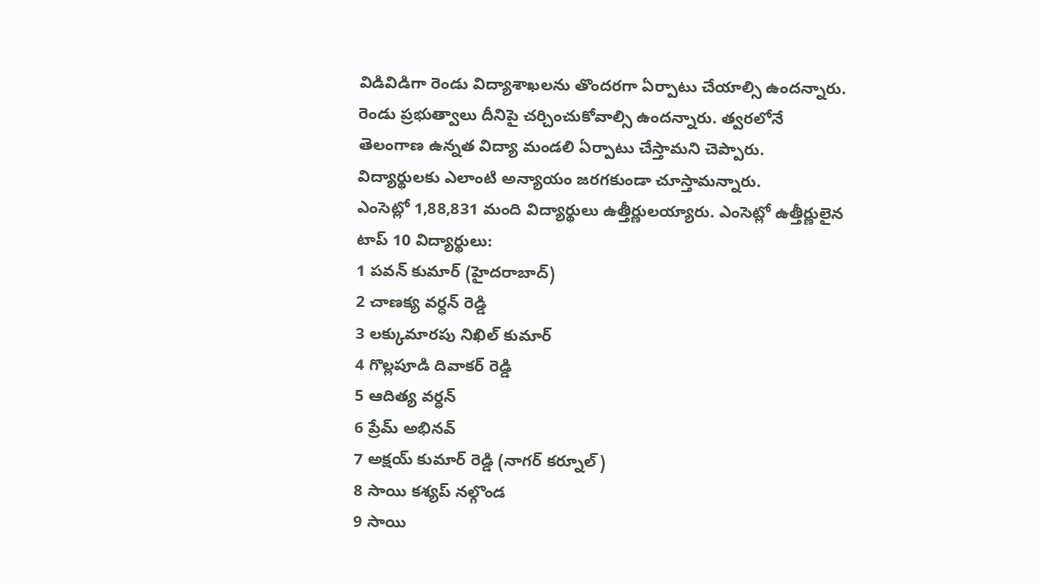విడివిడిగా రెండు విద్యాశాఖలను తొందరగా ఏర్పాటు చేయాల్సి ఉందన్నారు. రెండు ప్రభుత్వాలు దీనిపై చర్చించుకోవాల్సి ఉందన్నారు. త్వరలోనే తెలంగాణ ఉన్నత విద్యా మండలి ఏర్పాటు చేస్తామని చెప్పారు. విద్యార్థులకు ఎలాంటి అన్యాయం జరగకుండా చూస్తామన్నారు.
ఎంసెట్లో 1,88,831 మంది విద్యార్థులు ఉత్తీర్ణులయ్యారు. ఎంసెట్లో ఉత్తీర్ణులైన టాప్ 10 విద్యార్థులు:
1 పవన్ కుమార్ (హైదరాబాద్)
2 చాణక్య వర్ధన్ రెడ్డి
3 లక్కుమారపు నిఖిల్ కుమార్
4 గొల్లపూడి దివాకర్ రెడ్డి
5 ఆదిత్య వర్ధన్
6 ప్రేమ్ అభినవ్
7 అక్షయ్ కుమార్ రెడ్డి (నాగర్ కర్నూల్)
8 సాయి కశ్యప్ నల్గొండ
9 సాయి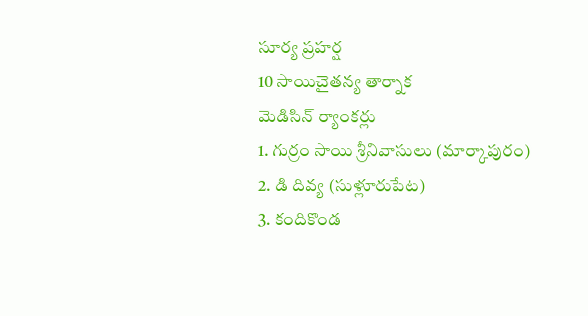సూర్య ప్రహర్ష
10 సాయిచైతన్య తార్నాక
మెడిసిన్ ర్యాంకర్లు
1. గుర్రం సాయి శ్రీనివాసులు (మార్కాపురం)
2. డి దివ్య (సుళ్లూరుపేట)
3. కందికొండ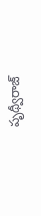పృథ్వీరాజ్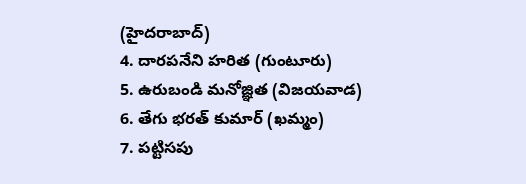(హైదరాబాద్)
4. దారపనేని హరిత (గుంటూరు)
5. ఉరుబండి మనోజ్ఞిత (విజయవాడ)
6. తేగు భరత్ కుమార్ (ఖమ్మం)
7. పట్టిసపు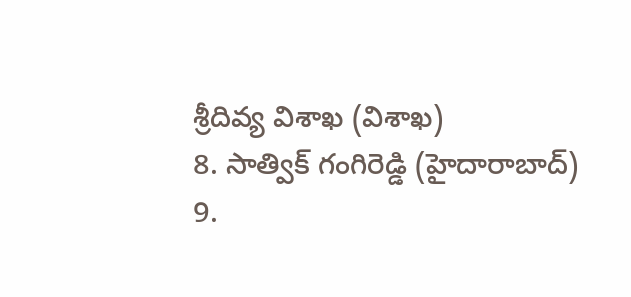శ్రీదివ్య విశాఖ (విశాఖ)
8. సాత్విక్ గంగిరెడ్డి (హైదారాబాద్)
9.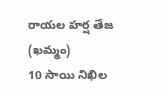రాయల హర్ష తేజ (ఖమ్మం)
10 సాయి నిఖిల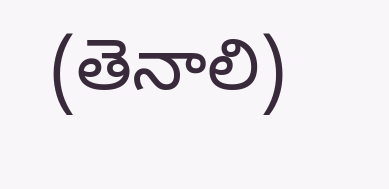(తెనాలి)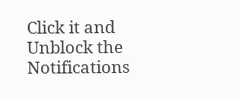Click it and Unblock the Notifications